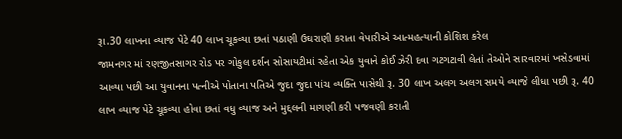રૂા.30 લાખના વ્યાજ પેટે 40 લાખ ચૂકવ્યા છતાં પઠાણી ઉઘરાણી કરાતા વેપારીએ આત્મહત્યાની કોશિશ કરેલ
જામનગર માં રણજીતસાગર રોડ પર ગોકુલ દર્શન સોસાયટીમાં રહેતા એક યુવાને કોઈ ઝેરી દવા ગટગટાવી લેતાં તેઓને સારવારમાં ખસેડવામાં આવ્યા પછી આ યુવાનના પત્નીએ પોતાના પતિએ જુદા જુદા પાંચ વ્યક્તિ પાસેથી રૂ. 30 લાખ અલગ અલગ સમયે વ્યાજે લીધા પછી રૂ. 40 લાખ વ્યાજ પેટે ચૂકવ્યા હોવા છતાં વધુ વ્યાજ અને મુદ્દલની માગણી કરી પજવણી કરાતી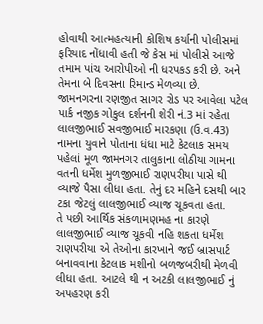હોવાથી આત્મહત્યાની કોશિષ કર્યાની પોલીસમાં ફરિયાદ નોંધાવી હતી જે કેસ માં પોલીસે આજે તમામ પાંચ આરોપીઓ ની ધરપકડ કરી છે. અને તેમના બે દિવસના રિમાન્ડ મેળવ્યા છે.
જામનગરના રણજીત સાગર રોડ પર આવેલા પટેલ પાર્ક નજીક ગોકુલ દર્શનની શેરી નં.3 માં રહેતા લાલજીભાઈ સવજીભાઈ મારકણા (ઉ.વ.43) નામના યુવાને પોતાના ધંધા માટે કેટલાક સમય પહેલાં મૂળ જામનગર તાલુકાના લોઠીયા ગામના વતની ધર્મેશ મુળજીભાઈ રાણપરીયા પાસે થી વ્યાજે પૈસા લીધા હતા. તેનું દર મહિને દસથી બાર ટકા જેટલું લાલજીભાઈ વ્યાજ ચૂકવતા હતા.
તે પછી આર્થિક સંકળામણમહ ના કારણે લાલજીભાઈ વ્યાજ ચૂકવી નહિ શકતા ધર્મેશ રાણપરીયા એ તેઓના કારખાને જઈ બ્રાસપાર્ટ બનાવવાના કેટલાક મશીનો બળજબરીથી મેળવી લીધા હતા. આટલે થી ન અટકી લાલજીભાઈ નું અપહરણ કરી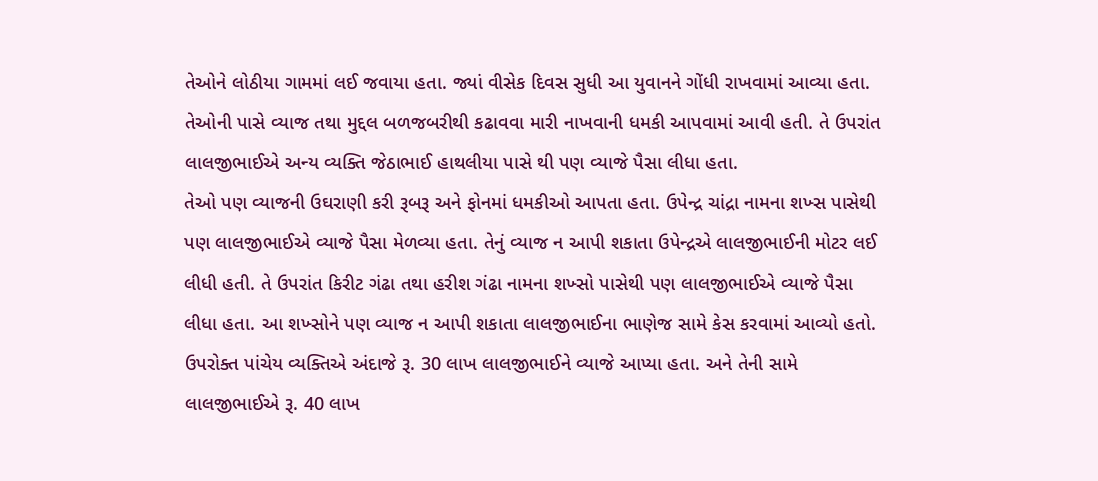તેઓને લોઠીયા ગામમાં લઈ જવાયા હતા. જ્યાં વીસેક દિવસ સુધી આ યુવાનને ગોંધી રાખવામાં આવ્યા હતા. તેઓની પાસે વ્યાજ તથા મુદ્દલ બળજબરીથી કઢાવવા મારી નાખવાની ધમકી આપવામાં આવી હતી. તે ઉપરાંત લાલજીભાઈએ અન્ય વ્યક્તિ જેઠાભાઈ હાથલીયા પાસે થી પણ વ્યાજે પૈસા લીધા હતા.
તેઓ પણ વ્યાજની ઉઘરાણી કરી રૂબરૂ અને ફોનમાં ધમકીઓ આપતા હતા. ઉપેન્દ્ર ચાંદ્રા નામના શખ્સ પાસેથી પણ લાલજીભાઈએ વ્યાજે પૈસા મેળવ્યા હતા. તેનું વ્યાજ ન આપી શકાતા ઉપેન્દ્રએ લાલજીભાઈની મોટર લઈ લીધી હતી. તે ઉપરાંત કિરીટ ગંઢા તથા હરીશ ગંઢા નામના શખ્સો પાસેથી પણ લાલજીભાઈએ વ્યાજે પૈસા લીધા હતા. આ શખ્સોને પણ વ્યાજ ન આપી શકાતા લાલજીભાઈના ભાણેજ સામે કેસ કરવામાં આવ્યો હતો.
ઉપરોક્ત પાંચેય વ્યક્તિએ અંદાજે રૂ. 30 લાખ લાલજીભાઈને વ્યાજે આપ્યા હતા. અને તેની સામે લાલજીભાઈએ રૂ. 40 લાખ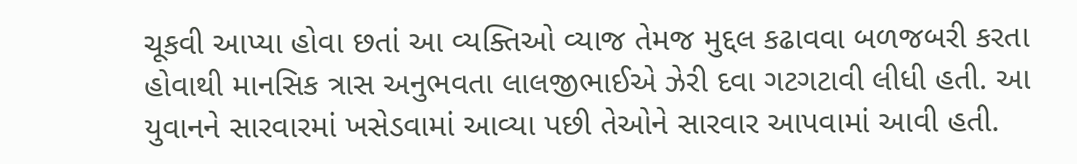ચૂકવી આપ્યા હોવા છતાં આ વ્યક્તિઓ વ્યાજ તેમજ મુદ્દલ કઢાવવા બળજબરી કરતા હોવાથી માનસિક ત્રાસ અનુભવતા લાલજીભાઈએ ઝેરી દવા ગટગટાવી લીધી હતી. આ યુવાનને સારવારમાં ખસેડવામાં આવ્યા પછી તેઓને સારવાર આપવામાં આવી હતી.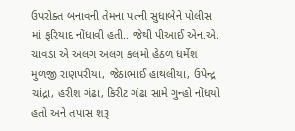ઉપરોક્ત બનાવની તેમના પત્ની સુધાબેને પોલીસ માં ફરિયાદ નોંધાવી હતી.. જેથી પીઆઈ એન.એ. ચાવડા એ અલગ અલગ કલમો હેઠળ ધર્મેશ મુળજી રાણપરીયા, જેઠાભાઈ હાથલીયા, ઉપેન્દ્ર ચાંદ્રા, હરીશ ગંઢા, કિરીટ ગંઢા સામે ગુન્હો નોંધયો હતો અને તપાસ શરૂ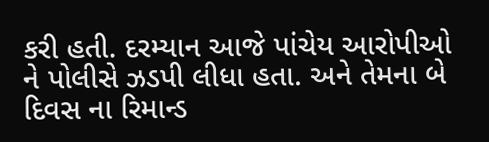કરી હતી. દરમ્યાન આજે પાંચેય આરોપીઓ ને પોલીસે ઝડપી લીધા હતા. અને તેમના બે દિવસ ના રિમાન્ડ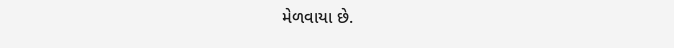મેળવાયા છે.